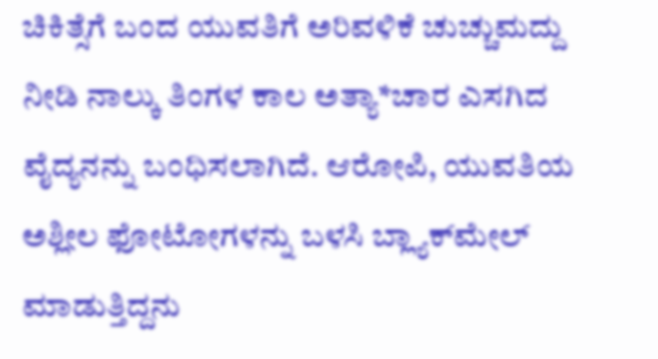ಚಿಕಿತ್ಸೆಗೆ ಬಂದ ಯುವತಿಗೆ ಅರಿವಳಿಕೆ ಚುಚ್ಚುಮದ್ದು ನೀಡಿ ನಾಲ್ಕು ತಿಂಗಳ ಕಾಲ ಅತ್ಯಾ*ಚಾರ ಎಸಗಿದ ವೈದ್ಯನನ್ನು ಬಂಧಿಸಲಾಗಿದೆ. ಆರೋಪಿ, ಯುವತಿಯ ಅಶ್ಲೀಲ ಫೋಟೋಗಳನ್ನು ಬಳಸಿ ಬ್ಲ್ಯಾಕ್‌ಮೇಲ್ ಮಾಡುತ್ತಿದ್ದನು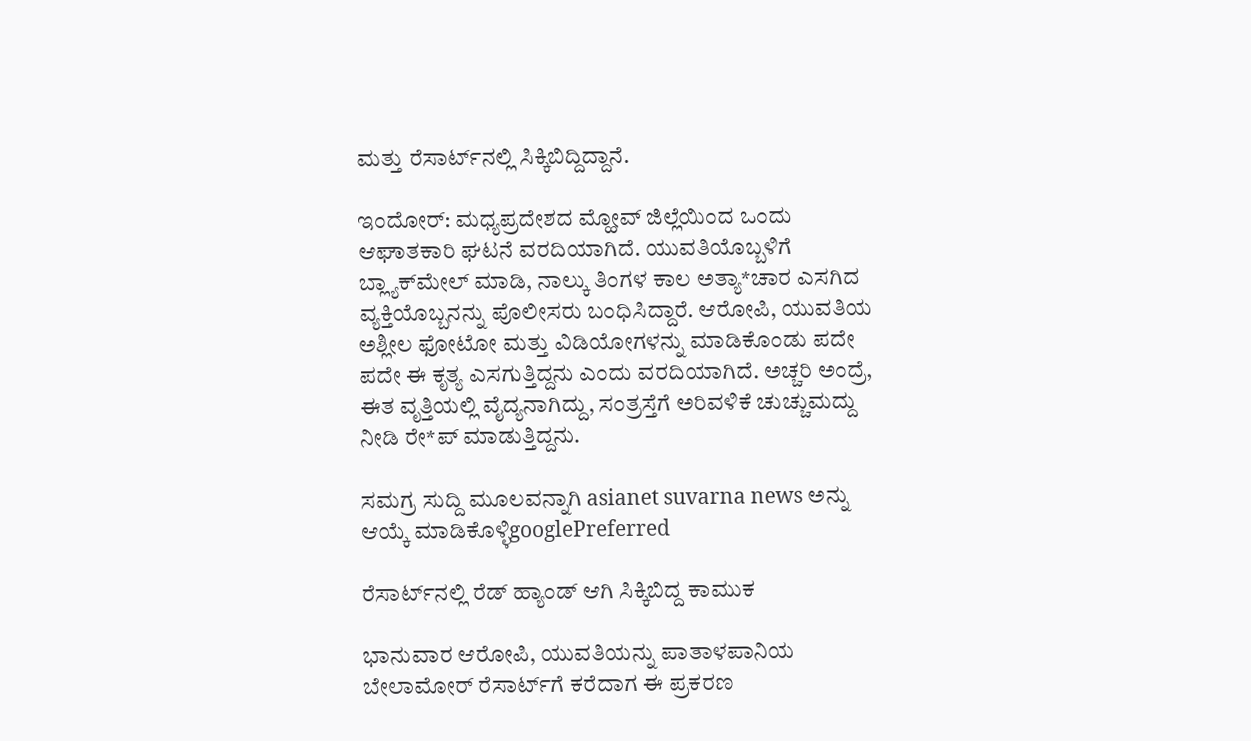ಮತ್ತು ರೆಸಾರ್ಟ್‌ನಲ್ಲಿ ಸಿಕ್ಕಿಬಿದ್ದಿದ್ದಾನೆ.

ಇಂದೋರ್: ಮಧ್ಯಪ್ರದೇಶದ ಮ್ಹೋವ್ ಜಿಲ್ಲೆಯಿಂದ ಒಂದು ಆಘಾತಕಾರಿ ಘಟನೆ ವರದಿಯಾಗಿದೆ. ಯುವತಿಯೊಬ್ಬಳಿಗೆ ಬ್ಲ್ಯಾಕ್‌ಮೇಲ್ ಮಾಡಿ, ನಾಲ್ಕು ತಿಂಗಳ ಕಾಲ ಅತ್ಯಾ*ಚಾರ ಎಸಗಿದ ವ್ಯಕ್ತಿಯೊಬ್ಬನನ್ನು ಪೊಲೀಸರು ಬಂಧಿಸಿದ್ದಾರೆ. ಆರೋಪಿ, ಯುವತಿಯ ಅಶ್ಲೀಲ ಫೋಟೋ ಮತ್ತು ವಿಡಿಯೋಗಳನ್ನು ಮಾಡಿಕೊಂಡು ಪದೇ ಪದೇ ಈ ಕೃತ್ಯ ಎಸಗುತ್ತಿದ್ದನು ಎಂದು ವರದಿಯಾಗಿದೆ. ಅಚ್ಚರಿ ಅಂದ್ರೆ, ಈತ ವೃತ್ತಿಯಲ್ಲಿ ವೈದ್ಯನಾಗಿದ್ದು, ಸಂತ್ರಸ್ತೆಗೆ ಅರಿವಳಿಕೆ ಚುಚ್ಚುಮದ್ದು ನೀಡಿ ರೇ*ಪ್ ಮಾಡುತ್ತಿದ್ದನು.

ಸಮಗ್ರ ಸುದ್ದಿ ಮೂಲವನ್ನಾಗಿ asianet suvarna news ಅನ್ನು ಆಯ್ಕೆ ಮಾಡಿಕೊಳ್ಳಿgooglePreferred

ರೆಸಾರ್ಟ್‌ನಲ್ಲಿ ರೆಡ್ ಹ್ಯಾಂಡ್ ಆಗಿ ಸಿಕ್ಕಿಬಿದ್ದ ಕಾಮುಕ

ಭಾನುವಾರ ಆರೋಪಿ, ಯುವತಿಯನ್ನು ಪಾತಾಳಪಾನಿಯ ಬೇಲಾಮೋರ್ ರೆಸಾರ್ಟ್‌ಗೆ ಕರೆದಾಗ ಈ ಪ್ರಕರಣ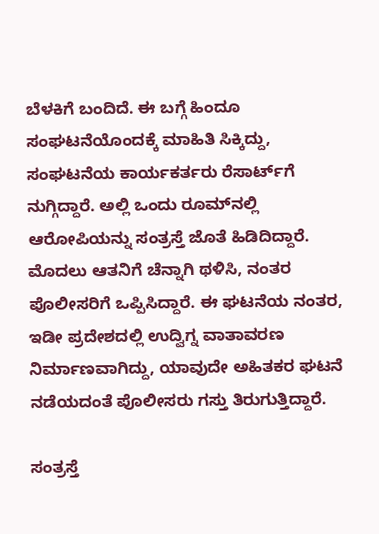ಬೆಳಕಿಗೆ ಬಂದಿದೆ. ಈ ಬಗ್ಗೆ ಹಿಂದೂ ಸಂಘಟನೆಯೊಂದಕ್ಕೆ ಮಾಹಿತಿ ಸಿಕ್ಕಿದ್ದು, ಸಂಘಟನೆಯ ಕಾರ್ಯಕರ್ತರು ರೆಸಾರ್ಟ್‌ಗೆ ನುಗ್ಗಿದ್ದಾರೆ. ಅಲ್ಲಿ ಒಂದು ರೂಮ್‌ನಲ್ಲಿ ಆರೋಪಿಯನ್ನು ಸಂತ್ರಸ್ತೆ ಜೊತೆ ಹಿಡಿದಿದ್ದಾರೆ. ಮೊದಲು ಆತನಿಗೆ ಚೆನ್ನಾಗಿ ಥಳಿಸಿ, ನಂತರ ಪೊಲೀಸರಿಗೆ ಒಪ್ಪಿಸಿದ್ದಾರೆ. ಈ ಘಟನೆಯ ನಂತರ, ಇಡೀ ಪ್ರದೇಶದಲ್ಲಿ ಉದ್ವಿಗ್ನ ವಾತಾವರಣ ನಿರ್ಮಾಣವಾಗಿದ್ದು, ಯಾವುದೇ ಅಹಿತಕರ ಘಟನೆ ನಡೆಯದಂತೆ ಪೊಲೀಸರು ಗಸ್ತು ತಿರುಗುತ್ತಿದ್ದಾರೆ.

ಸಂತ್ರಸ್ತೆ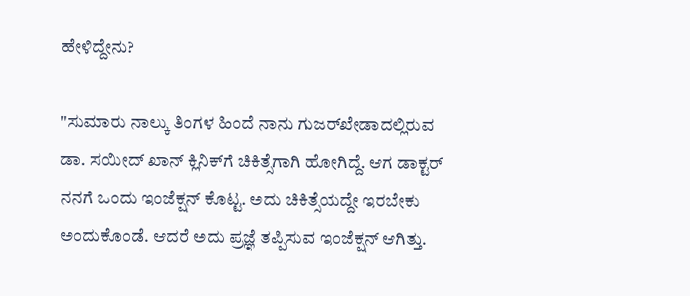ಹೇಳಿದ್ದೇನು?

"ಸುಮಾರು ನಾಲ್ಕು ತಿಂಗಳ ಹಿಂದೆ ನಾನು ಗುಜರ್‌ಖೇಡಾದಲ್ಲಿರುವ ಡಾ. ಸಯೀದ್ ಖಾನ್ ಕ್ಲಿನಿಕ್‌ಗೆ ಚಿಕಿತ್ಸೆಗಾಗಿ ಹೋಗಿದ್ದೆ. ಆಗ ಡಾಕ್ಟರ್ ನನಗೆ ಒಂದು ಇಂಜೆಕ್ಷನ್ ಕೊಟ್ಟ. ಅದು ಚಿಕಿತ್ಸೆಯದ್ದೇ ಇರಬೇಕು ಅಂದುಕೊಂಡೆ. ಆದರೆ ಅದು ಪ್ರಜ್ಞೆ ತಪ್ಪಿಸುವ ಇಂಜೆಕ್ಷನ್ ಆಗಿತ್ತು.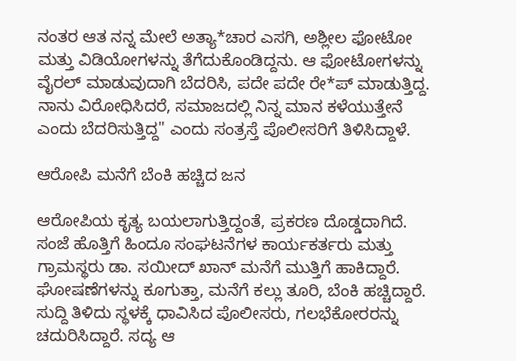ನಂತರ ಆತ ನನ್ನ ಮೇಲೆ ಅತ್ಯಾ*ಚಾರ ಎಸಗಿ, ಅಶ್ಲೀಲ ಫೋಟೋ ಮತ್ತು ವಿಡಿಯೋಗಳನ್ನು ತೆಗೆದುಕೊಂಡಿದ್ದನು. ಆ ಫೋಟೋಗಳನ್ನು ವೈರಲ್ ಮಾಡುವುದಾಗಿ ಬೆದರಿಸಿ, ಪದೇ ಪದೇ ರೇ*ಪ್ ಮಾಡುತ್ತಿದ್ದ. ನಾನು ವಿರೋಧಿಸಿದರೆ, ಸಮಾಜದಲ್ಲಿ ನಿನ್ನ ಮಾನ ಕಳೆಯುತ್ತೇನೆ ಎಂದು ಬೆದರಿಸುತ್ತಿದ್ದ" ಎಂದು ಸಂತ್ರಸ್ತೆ ಪೊಲೀಸರಿಗೆ ತಿಳಿಸಿದ್ದಾಳೆ.

ಆರೋಪಿ ಮನೆಗೆ ಬೆಂಕಿ ಹಚ್ಚಿದ ಜನ

ಆರೋಪಿಯ ಕೃತ್ಯ ಬಯಲಾಗುತ್ತಿದ್ದಂತೆ, ಪ್ರಕರಣ ದೊಡ್ಡದಾಗಿದೆ. ಸಂಜೆ ಹೊತ್ತಿಗೆ ಹಿಂದೂ ಸಂಘಟನೆಗಳ ಕಾರ್ಯಕರ್ತರು ಮತ್ತು ಗ್ರಾಮಸ್ಥರು ಡಾ. ಸಯೀದ್ ಖಾನ್ ಮನೆಗೆ ಮುತ್ತಿಗೆ ಹಾಕಿದ್ದಾರೆ. ಘೋಷಣೆಗಳನ್ನು ಕೂಗುತ್ತಾ, ಮನೆಗೆ ಕಲ್ಲು ತೂರಿ, ಬೆಂಕಿ ಹಚ್ಚಿದ್ದಾರೆ. ಸುದ್ದಿ ತಿಳಿದು ಸ್ಥಳಕ್ಕೆ ಧಾವಿಸಿದ ಪೊಲೀಸರು, ಗಲಭೆಕೋರರನ್ನು ಚದುರಿಸಿದ್ದಾರೆ. ಸದ್ಯ ಆ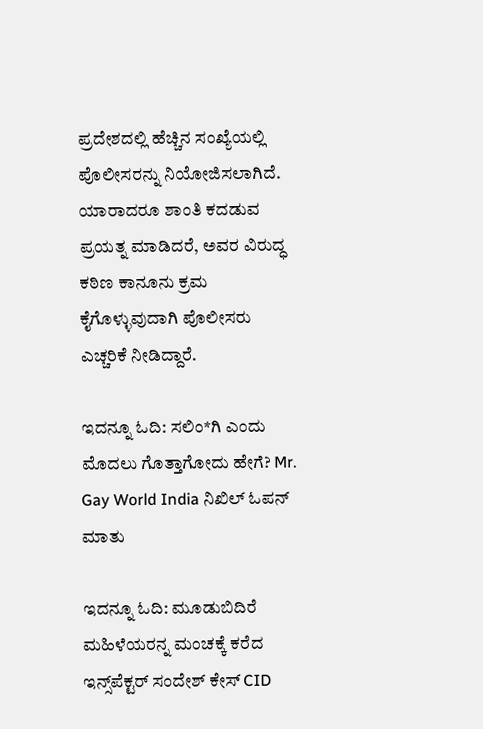ಪ್ರದೇಶದಲ್ಲಿ ಹೆಚ್ಚಿನ ಸಂಖ್ಯೆಯಲ್ಲಿ ಪೊಲೀಸರನ್ನು ನಿಯೋಜಿಸಲಾಗಿದೆ. ಯಾರಾದರೂ ಶಾಂತಿ ಕದಡುವ ಪ್ರಯತ್ನ ಮಾಡಿದರೆ, ಅವರ ವಿರುದ್ಧ ಕಠಿಣ ಕಾನೂನು ಕ್ರಮ ಕೈಗೊಳ್ಳುವುದಾಗಿ ಪೊಲೀಸರು ಎಚ್ಚರಿಕೆ ನೀಡಿದ್ದಾರೆ.

ಇದನ್ನೂ ಓದಿ: ಸಲಿಂ*ಗಿ ಎಂದು ಮೊದಲು ಗೊತ್ತಾಗೋದು ಹೇಗೆ? Mr. Gay World India ನಿಖಿಲ್ ಓಪನ್ ಮಾತು

ಇದನ್ನೂ ಓದಿ: ಮೂಡುಬಿದಿರೆ ಮಹಿಳೆಯರನ್ನ ಮಂಚಕ್ಕೆ ಕರೆದ ಇನ್ಸ್‌ಪೆಕ್ಟರ್ ಸಂದೇಶ್ ಕೇಸ್ CID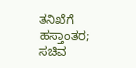ತನಿಖೆಗೆ ಹಸ್ತಾಂತರ; ಸಚಿವ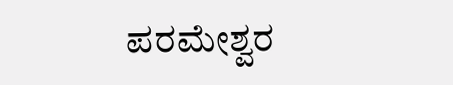ಪರಮೇಶ್ವರ